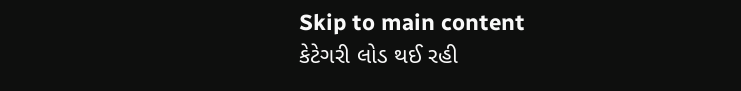Skip to main content
કેટેગરી લોડ થઈ રહી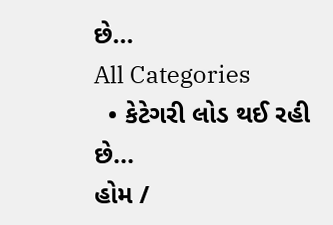છે...
All Categories
  • કેટેગરી લોડ થઈ રહી છે...
હોમ /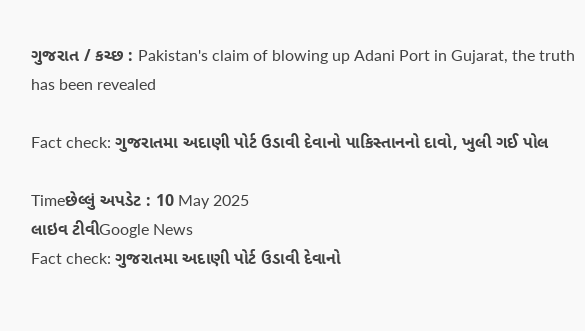ગુજરાત / કચ્છ : Pakistan's claim of blowing up Adani Port in Gujarat, the truth has been revealed

Fact check: ગુજરાતમા અદાણી પોર્ટ ઉડાવી દેવાનો પાકિસ્તાનનો દાવો, ખુલી ગઈ પોલ

Timeછેલ્લું અપડેટ : 10 May 2025
લાઇવ ટીવીGoogle News
Fact check: ગુજરાતમા અદાણી પોર્ટ ઉડાવી દેવાનો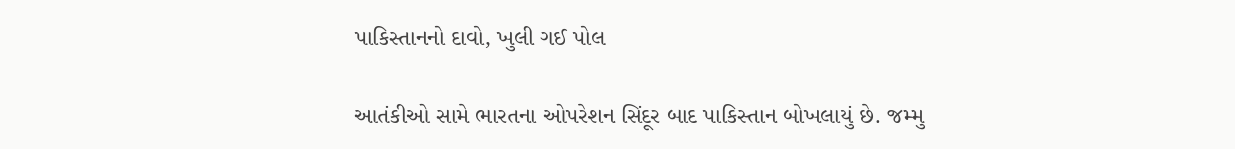પાકિસ્તાનનો દાવો, ખુલી ગઈ પોલ

આતંકીઓ સામે ભારતના ઓપરેશન સિંદૂર બાદ પાકિસ્તાન બોખલાયું છે. જમ્મુ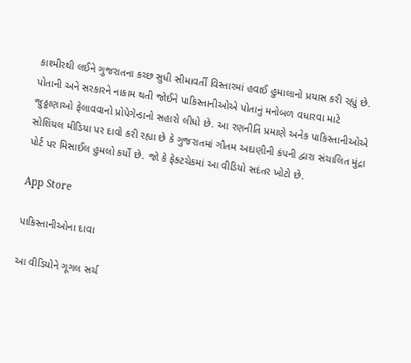કાશ્મીરથી લઈને ગુજરાતના કચ્છ સુધી સીમાવર્તી વિસ્તારમાં હવાઈ હુમાલાનો પ્રયાસ કરી રહ્યું છે. પોતાની અને સરકારને નાકામ થતી જોઈને પાકિસ્તાનીઓએ પોતાનું મનોબળ વધારવા માટે જુઠ્ઠાણાઓ ફેલાવવાનો પ્રોપેગેન્ડાનો સહારો લીધો છે. આ રણનીતિ પ્રમાણે અનેક પાકિસ્તાનીઓએ સોશિયલ મીડિયા પર દાવો કરી રહ્યા છે કે ગુજરાતમાં ગૌતમ અદાણીની કંપની દ્વારા સંચાલિત મુંદ્રા પોર્ટ પર મિસાઈલ હુમલો કર્યો છે. જો કે ફેક્ટચેકમાં આ વીડિયો સદંતર ખોટો છે.

App Store

પાકિસ્તાનીઓના દાવા

આ વીડિયોને ગૂગલ સર્ચ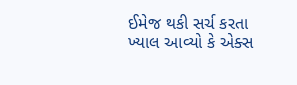ઈમેજ થકી સર્ચ કરતા ખ્યાલ આવ્યો કે એક્સ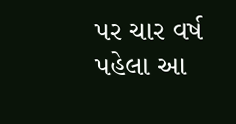પર ચાર વર્ષ પહેલા આ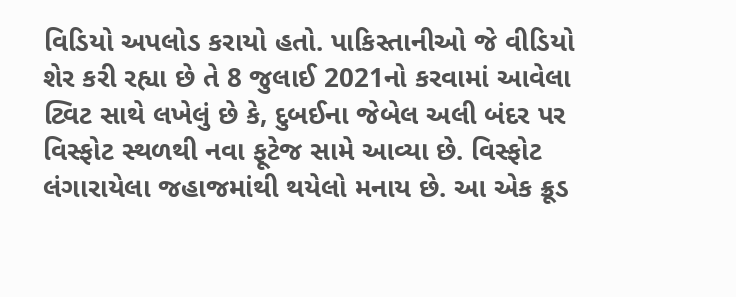વિડિયો અપલોડ કરાયો હતો. પાકિસ્તાનીઓ જે વીડિયો શેર કરી રહ્યા છે તે 8 જુલાઈ 2021નો કરવામાં આવેલા ટ્વિટ સાથે લખેલું છે કે, દુબઈના જેબેલ અલી બંદર પર વિસ્ફોટ સ્થળથી નવા ફૂટેજ સામે આવ્યા છે. વિસ્ફોટ લંગારાયેલા જહાજમાંથી થયેલો મનાય છે. આ એક ક્રૂડ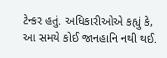ટેન્કર હતું. અધિકારીઓએ કહ્યું કે, આ સમયે કોઈ જાનહાનિ નથી થઈ.